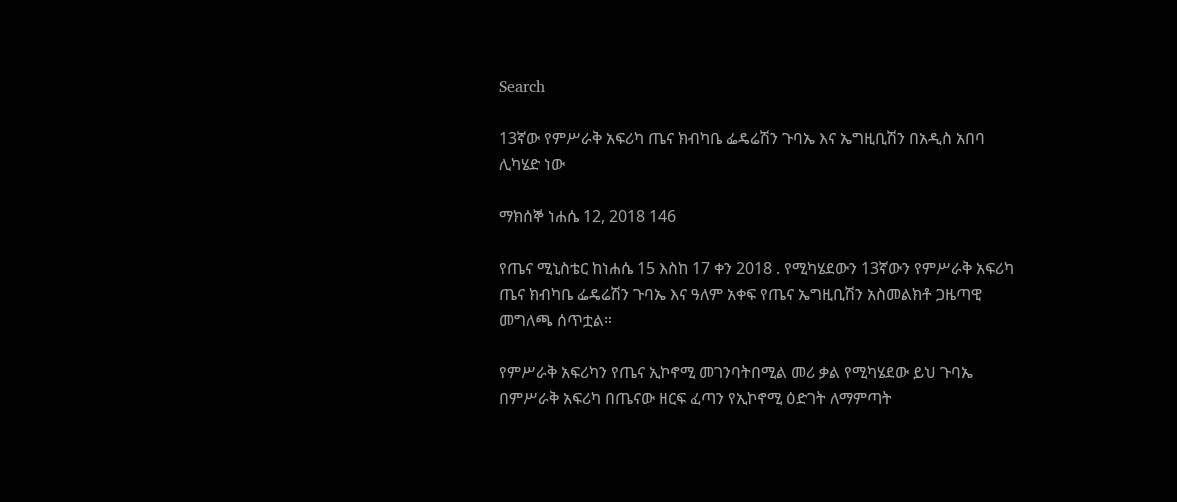Search

13ኛው የምሥራቅ አፍሪካ ጤና ክብካቤ ፌዴሬሽን ጉባኤ እና ኤግዚቢሽን በአዲስ አበባ ሊካሄድ ነው

ማክሰኞ ነሐሴ 12, 2018 146

የጤና ሚኒስቴር ከነሐሴ 15 እስከ 17 ቀን 2018 . የሚካሄደውን 13ኛውን የምሥራቅ አፍሪካ ጤና ክብካቤ ፌዴሬሽን ጉባኤ እና ዓለም አቀፍ የጤና ኤግዚቢሽን አስመልክቶ ጋዜጣዊ መግለጫ ሰጥቷል።

የምሥራቅ አፍሪካን የጤና ኢኮኖሚ መገንባትበሚል መሪ ቃል የሚካሄደው ይህ ጉባኤ በምሥራቅ አፍሪካ በጤናው ዘርፍ ፈጣን የኢኮኖሚ ዕድገት ለማምጣት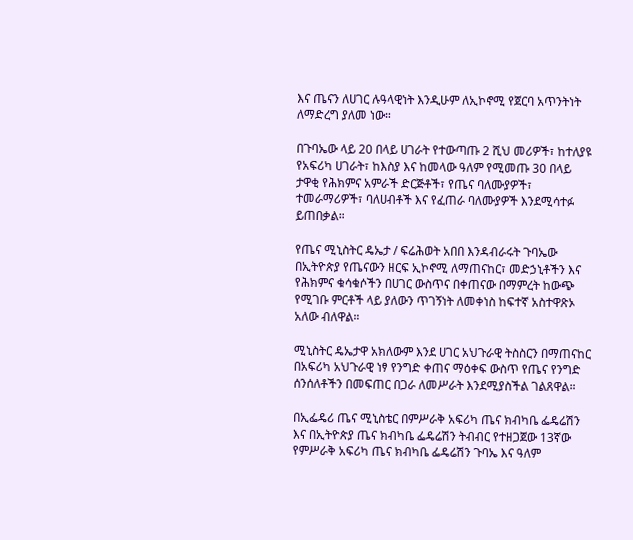እና ጤናን ለሀገር ሉዓላዊነት እንዲሁም ለኢኮኖሚ የጀርባ አጥንትነት ለማድረግ ያለመ ነው።

በጉባኤው ላይ 20 በላይ ሀገራት የተውጣጡ 2 ሺህ መሪዎች፣ ከተለያዩ የአፍሪካ ሀገራት፣ ከእስያ እና ከመላው ዓለም የሚመጡ 30 በላይ ታዋቂ የሕክምና አምራች ድርጅቶች፣ የጤና ባለሙያዎች፣ ተመራማሪዎች፣ ባለሀብቶች እና የፈጠራ ባለሙያዎች እንደሚሳተፉ ይጠበቃል።

የጤና ሚኒስትር ዴኤታ / ፍሬሕወት አበበ እንዳብራሩት ጉባኤው በኢትዮጵያ የጤናውን ዘርፍ ኢኮኖሚ ለማጠናከር፣ መድኃኒቶችን እና የሕክምና ቁሳቁሶችን በሀገር ውስጥና በቀጠናው በማምረት ከውጭ የሚገቡ ምርቶች ላይ ያለውን ጥገኝነት ለመቀነስ ከፍተኛ አስተዋጽኦ አለው ብለዋል።

ሚኒስትር ዴኤታዋ አክለውም እንደ ሀገር አህጉራዊ ትስስርን በማጠናከር በአፍሪካ አህጉራዊ ነፃ የንግድ ቀጠና ማዕቀፍ ውስጥ የጤና የንግድ ሰንሰለቶችን በመፍጠር በጋራ ለመሥራት እንደሚያስችል ገልጸዋል።

በኢፌዴሪ ጤና ሚኒስቴር በምሥራቅ አፍሪካ ጤና ክብካቤ ፌዴሬሽን እና በኢትዮጵያ ጤና ክብካቤ ፌዴሬሽን ትብብር የተዘጋጀው 13ኛው የምሥራቅ አፍሪካ ጤና ክብካቤ ፌዴሬሽን ጉባኤ እና ዓለም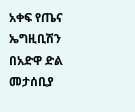አቀፍ የጤና ኤግዚቢሽን በአድዋ ድል መታሰቢያ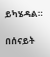ይካሄዳል።

በሰናይት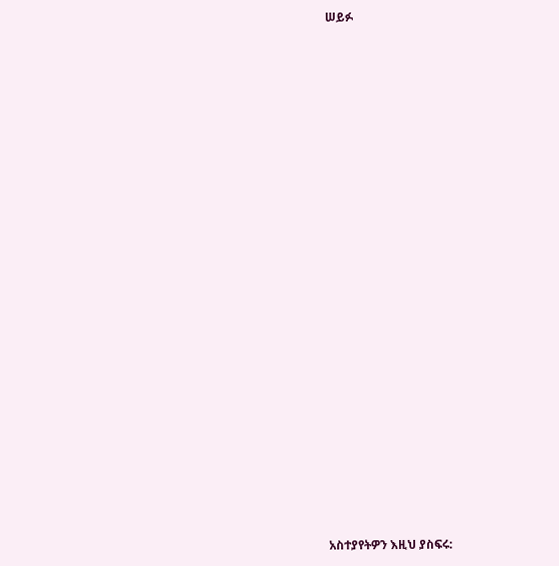ሠይፉ





















አስተያየትዎን እዚህ ያስፍሩ: